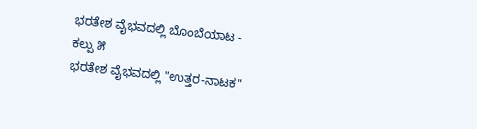ಭರತೇಶ ವೈಭವದಲ್ಲಿ ಬೊಂಬೆಯಾಟ - ಕಲ್ಪು ೫
ಭರತೇಶ ವೈಭವದಲ್ಲಿ "ಉತ್ತರ-ನಾಟಕ"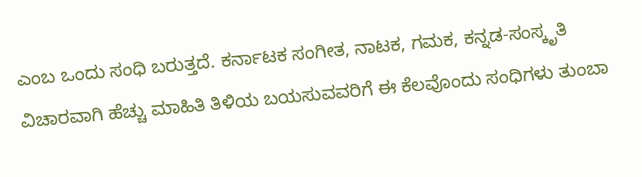ಎಂಬ ಒಂದು ಸಂಧಿ ಬರುತ್ತದೆ. ಕರ್ನಾಟಕ ಸಂಗೀತ, ನಾಟಕ, ಗಮಕ, ಕನ್ನಡ-ಸಂಸ್ಕೃತಿ ವಿಚಾರವಾಗಿ ಹೆಚ್ಚು ಮಾಹಿತಿ ತಿಳಿಯ ಬಯಸುವವರಿಗೆ ಈ ಕೆಲವೊಂದು ಸಂಧಿಗಳು ತುಂಬಾ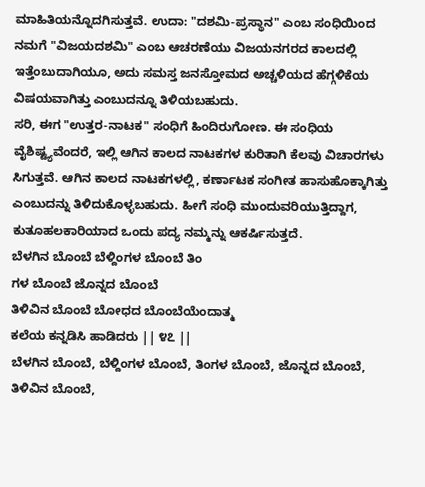ಮಾಹಿತಿಯನ್ನೊದಗಿಸುತ್ತವೆ. ಉದಾ: "ದಶಮಿ-ಪ್ರಸ್ಥಾನ" ಎಂಬ ಸಂಧಿಯಿಂದ ನಮಗೆ "ವಿಜಯದಶಮಿ" ಎಂಬ ಆಚರಣೆಯು ವಿಜಯನಗರದ ಕಾಲದಲ್ಲಿ ಇತ್ತೆಂಬುದಾಗಿಯೂ, ಅದು ಸಮಸ್ತ ಜನಸ್ತೋಮದ ಅಚ್ಚಳಿಯದ ಹೆಗ್ಗಳಿಕೆಯ ವಿಷಯವಾಗಿತ್ತು ಎಂಬುದನ್ನೂ ತಿಳಿಯಬಹುದು.
ಸರಿ, ಈಗ "ಉತ್ತರ-ನಾಟಕ" ಸಂಧಿಗೆ ಹಿಂದಿರುಗೋಣ. ಈ ಸಂಧಿಯ ವೈಶಿಷ್ಟ್ಯವೆಂದರೆ, ಇಲ್ಲಿ ಆಗಿನ ಕಾಲದ ನಾಟಕಗಳ ಕುರಿತಾಗಿ ಕೆಲವು ವಿಚಾರಗಳು ಸಿಗುತ್ತವೆ. ಆಗಿನ ಕಾಲದ ನಾಟಕಗಳಲ್ಲಿ, ಕರ್ಣಾಟಕ ಸಂಗೀತ ಹಾಸುಹೊಕ್ಕಾಗಿತ್ತು ಎಂಬುದನ್ನು ತಿಳಿದುಕೊಳ್ಳಬಹುದು. ಹೀಗೆ ಸಂಧಿ ಮುಂದುವರಿಯುತ್ತಿದ್ದಾಗ, ಕುತೂಹಲಕಾರಿಯಾದ ಒಂದು ಪದ್ಯ ನಮ್ಮನ್ನು ಆಕರ್ಷಿಸುತ್ತದೆ.
ಬೆಳಗಿನ ಬೊಂಬೆ ಬೆಳ್ದಿಂಗಳ ಬೊಂಬೆ ತಿಂ
ಗಳ ಬೊಂಬೆ ಜೊನ್ನದ ಬೊಂಬೆ
ತಿಳಿವಿನ ಬೊಂಬೆ ಬೋಧದ ಬೊಂಬೆಯೆಂದಾತ್ಮ
ಕಲೆಯ ಕನ್ನಡಿಸಿ ಹಾಡಿದರು || ೪೭ ||
ಬೆಳಗಿನ ಬೊಂಬೆ, ಬೆಳ್ದಿಂಗಳ ಬೊಂಬೆ, ತಿಂಗಳ ಬೊಂಬೆ, ಜೊನ್ನದ ಬೊಂಬೆ, ತಿಳಿವಿನ ಬೊಂಬೆ,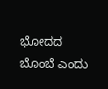ಭೋದದ ಬೊಂಬೆ ಎಂದು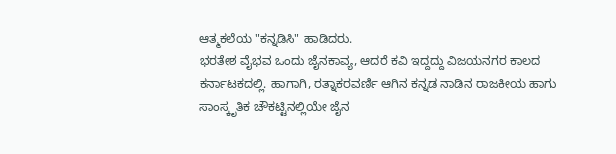ಆತ್ಮಕಲೆಯ "ಕನ್ನಡಿಸಿ" ಹಾಡಿದರು.
ಭರತೇಶ ವೈಭವ ಒಂದು ಜೈನಕಾವ್ಯ, ಆದರೆ ಕವಿ ಇದ್ದದ್ದು ವಿಜಯನಗರ ಕಾಲದ ಕರ್ನಾಟಕದಲ್ಲಿ. ಹಾಗಾಗಿ, ರತ್ನಾಕರವರ್ಣಿ ಆಗಿನ ಕನ್ನಡ ನಾಡಿನ ರಾಜಕೀಯ ಹಾಗು ಸಾಂಸ್ಕೃತಿಕ ಚೌಕಟ್ಟಿನಲ್ಲಿಯೇ ಜೈನ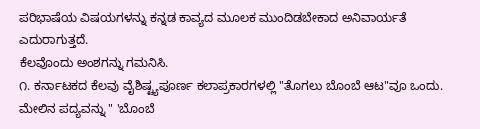ಪರಿಭಾಷೆಯ ವಿಷಯಗಳನ್ನು ಕನ್ನಡ ಕಾವ್ಯದ ಮೂಲಕ ಮುಂದಿಡಬೇಕಾದ ಅನಿವಾರ್ಯತೆ ಎದುರಾಗುತ್ತದೆ.
ಕೆಲವೊಂದು ಅಂಶಗನ್ನು ಗಮನಿಸಿ.
೧. ಕರ್ನಾಟಕದ ಕೆಲವು ವೈಶಿಷ್ಟ್ಯಪೂರ್ಣ ಕಲಾಪ್ರಕಾರಗಳಲ್ಲಿ "ತೊಗಲು ಬೊಂಬೆ ಆಟ"ವೂ ಒಂದು. ಮೇಲಿನ ಪದ್ಯವನ್ನು " 'ಬೊಂಬೆ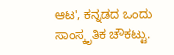ಆಟ', ಕನ್ನಡದ ಒಂದು ಸಾಂಸ್ಕೃತಿಕ ಚೌಕಟ್ಟು.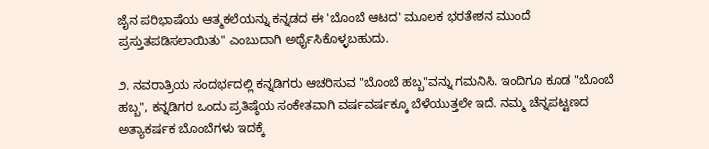ಜೈನ ಪರಿಭಾಷೆಯ ಆತ್ಮಕಲೆಯನ್ನು ಕನ್ನಡದ ಈ 'ಬೊಂಬೆ ಆಟದ' ಮೂಲಕ ಭರತೇಶನ ಮುಂದೆ ಪ್ರಸ್ತುತಪಡಿಸಲಾಯಿತು" ಎಂಬುದಾಗಿ ಅರ್ಥೈಸಿಕೊಳ್ಳಬಹುದು.

೨. ನವರಾತ್ರಿಯ ಸಂದರ್ಭದಲ್ಲಿ ಕನ್ನಡಿಗರು ಆಚರಿಸುವ "ಬೊಂಬೆ ಹಬ್ಬ"ವನ್ನು ಗಮನಿಸಿ. ಇಂದಿಗೂ ಕೂಡ "ಬೊಂಬೆ ಹಬ್ಬ", ಕನ್ನಡಿಗರ ಒಂದು ಪ್ರತಿಷ್ಠೆಯ ಸಂಕೇತವಾಗಿ ವರ್ಷವರ್ಷಕ್ಕೂ ಬೆಳೆಯುತ್ತಲೇ ಇದೆ. ನಮ್ಮ ಚೆನ್ನಪಟ್ಟಣದ ಅತ್ಯಾಕರ್ಷಕ ಬೊಂಬೆಗಳು ಇದಕ್ಕೆ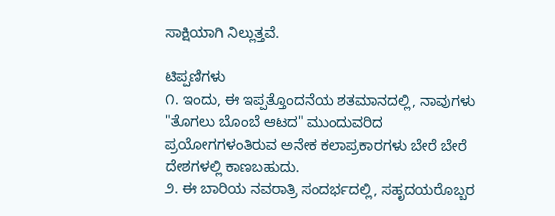ಸಾಕ್ಷಿಯಾಗಿ ನಿಲ್ಲುತ್ತವೆ.

ಟಿಪ್ಪಣಿಗಳು
೧. ಇಂದು, ಈ ಇಪ್ಪತ್ತೊಂದನೆಯ ಶತಮಾನದಲ್ಲಿ, ನಾವುಗಳು "ತೊಗಲು ಬೊಂಬೆ ಆಟದ" ಮುಂದುವರಿದ ಪ್ರಯೋಗಗಳಂತಿರುವ ಅನೇಕ ಕಲಾಪ್ರಕಾರಗಳು ಬೇರೆ ಬೇರೆ ದೇಶಗಳಲ್ಲಿ ಕಾಣಬಹುದು.
೨. ಈ ಬಾರಿಯ ನವರಾತ್ರಿ ಸಂದರ್ಭದಲ್ಲಿ, ಸಹೃದಯರೊಬ್ಬರ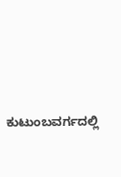ಕುಟುಂಬವರ್ಗದಲ್ಲಿ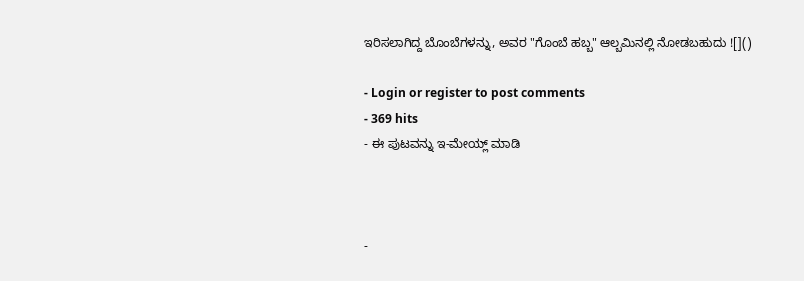ಇರಿಸಲಾಗಿದ್ದ ಬೊಂಬೆಗಳನ್ನು, ಅವರ "ಗೊಂಬೆ ಹಬ್ಬ" ಆಲ್ಬಮಿನಲ್ಲಿ ನೋಡಬಹುದು ![]()

- Login or register to post comments
- 369 hits
- ಈ ಪುಟವನ್ನು ಇ-ಮೇಯ್ಲ್ ಮಾಡಿ



-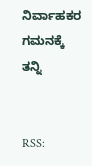ನಿರ್ವಾಹಕರ ಗಮನಕ್ಕೆ ತನ್ನಿ


RSS: